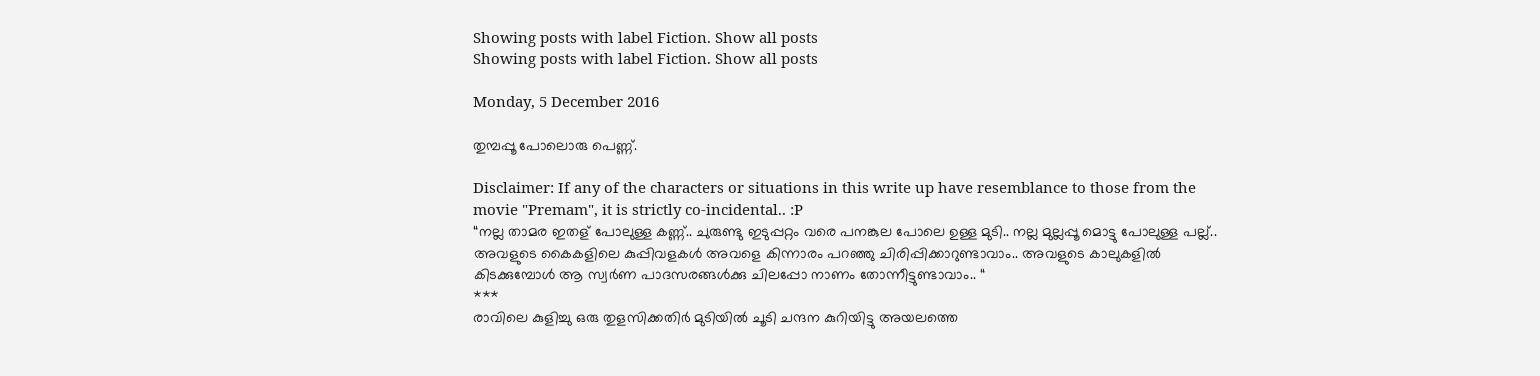Showing posts with label Fiction. Show all posts
Showing posts with label Fiction. Show all posts

Monday, 5 December 2016

തുമ്പപ്പൂ പോലൊരു പെണ്ണ്.

Disclaimer: If any of the characters or situations in this write up have resemblance to those from the movie "Premam", it is strictly co-incidental.. :P
“നല്ല താമര ഇതള് പോലുള്ള കണ്ണ്.. ചുരുണ്ടു ഇടുപ്പറ്റം വരെ പനങ്കുല പോലെ ഉള്ള മുടി.. നല്ല മുല്ലപ്പൂ മൊട്ടു പോലുള്ള പല്ല്.. അവളുടെ കൈകളിലെ കുപ്പിവളകൾ അവളെ കിന്നാരം പറഞ്ഞു ചിരിപ്പിക്കാറുണ്ടാവാം.. അവളുടെ കാലുകളിൽ കിടക്കുമ്പോൾ ആ സ്വർണ പാദസരങ്ങൾക്കു ചിലപ്പോ നാണം തോന്നീട്ടുണ്ടാവാം.. “
***
രാവിലെ കുളിച്ചു ഒരു തുളസിക്കതിർ മുടിയിൽ ചൂടി ചന്ദന കുറിയിട്ടു അയലത്തെ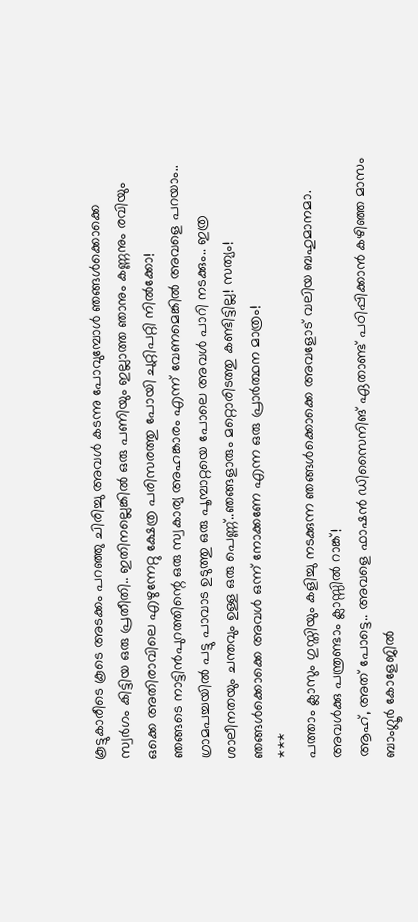കൂട്ടുകാരീടെ കൂടെ അടക്കം പറഞ്ഞു ചിരിച്ചു അവൾ കടന്നു പോവുമ്പോൾ ഞങ്ങൾക്കൊക്കെ സ്വർഗം കിട്ടിയ ഒരു പ്രതീതി.. ഇതിനല്ലെങ്കിൽ ഒരു പണിയും ഇല്ലാത്ത ഞാനും കണ്ണനും രവിയും ഒക്കെ അതിരാവിലെ എഴുന്നേറ്റു ക്ഷേത്ര പരിസരത്തു പോയി ചുറ്റിപറ്റി നിൽക്കോ!
ഞങ്ങടെ നാട്ടിൻപുറത്തിന്റെ ഒരു സ്വകാര്യ അഹങ്കാരം എന്ന് വേണമെങ്കിൽ അവളെ പറയാം.. ഗ്രാമപച്ചയിൽ പട്ടു പാവാട ഉടുത്തു ഒരു പൂമ്പാറ്റയെ പോലെ അവൾ പാറി നടക്കും.. ഇത്ര ശാലീനതയും ചന്തവും ഉള്ള ഒരു പെണ്ണ്..ഞങ്ങളാരും മറ്റൊരിടത്തു കണ്ടിട്ടില്ല! സത്യം! ഞങ്ങൾക്കൊക്കെ അവൾ ഒന്ന് നോക്കണേ എന്ന ഒരു പ്രാർത്ഥന മാത്രം!
***
പത്താം ക്ലാസും ഗുസ്തിയും കളിച്ചു നടക്കുന്ന ഞങ്ങൾക്കൊക്കെ അവളോട് വലിയ ബഹുമാനമാ. അവൾക്കു പന്ത്രണ്ടാം ക്ലാസ്സിൽ റാങ്ക്!
ആഹ്, അത് പോട്ടെ.. അവളെ ഫാഷൻ ഡിസൈനിങ് ഏതാണ്ട് പഠിപ്പിക്കാൻ കഴിഞ്ഞ മാസം ബാംഗ്ലൂർ കോളേജിൽ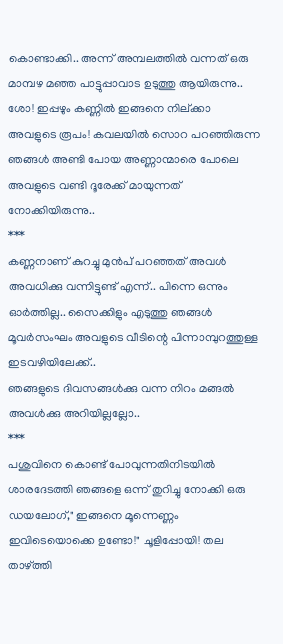കൊണ്ടാക്കി.. അന്ന് അമ്പലത്തിൽ വന്നത് ഒരു മാമ്പഴ മഞ്ഞ പാട്ടുപ്പാവാട ഉടുത്തു ആയിരുന്നു.. ശോ! ഇപ്പഴും കണ്ണിൽ ഇങ്ങനെ നില്ക്കാ അവളുടെ രൂപം! കവലയിൽ സൊറ പറഞ്ഞിരുന്ന ഞങ്ങൾ അണ്ടി പോയ അണ്ണാന്മാരെ പോലെ അവളുടെ വണ്ടി ദൂരേക്ക് മായുന്നത് നോക്കിയിരുന്നു..
***
കണ്ണനാണ് കുറച്ചു മുൻപ് പറഞ്ഞത് അവൾ അവധിക്കു വന്നിട്ടുണ്ട് എന്ന്.. പിന്നെ ഒന്നും ഓർത്തില്ല.. സൈക്കിളും എടുത്തു ഞങ്ങൾ മൂവർസംഘം അവളുടെ വീടിന്റെ പിന്നാമ്പുറത്തുള്ള ഇടവഴിയിലേക്ക്..
ഞങ്ങളുടെ ദിവസങ്ങൾക്കു വന്ന നിറം മങ്ങൽ അവൾക്കു അറിയില്ലല്ലോ..
***
പശുവിനെ കൊണ്ട് പോവുന്നതിനിടയിൽ ശാരദേടത്തി ഞങ്ങളെ ഒന്ന് തുറിച്ചു നോക്കി ഒരു ഡയലോഗ്," ഇങ്ങനെ മൂന്നെണ്ണം ഇവിടെയൊക്കെ ഉണ്ടോ!" ചൂളിപ്പോയി! തല താഴ്ത്തി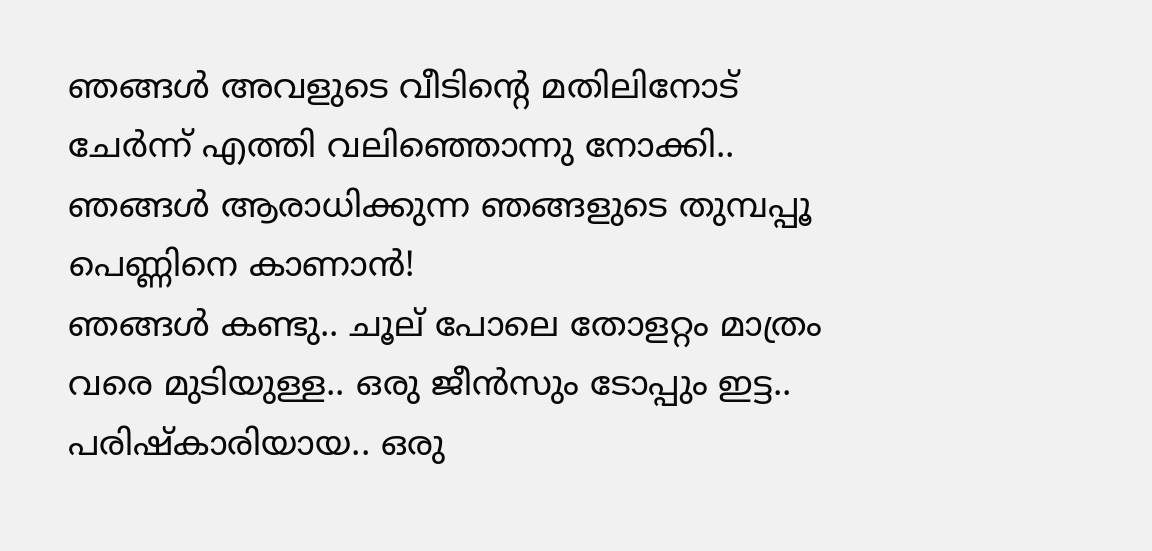ഞങ്ങൾ അവളുടെ വീടിന്റെ മതിലിനോട് ചേർന്ന് എത്തി വലിഞ്ഞൊന്നു നോക്കി.. ഞങ്ങൾ ആരാധിക്കുന്ന ഞങ്ങളുടെ തുമ്പപ്പൂ പെണ്ണിനെ കാണാൻ!
ഞങ്ങൾ കണ്ടു.. ചൂല് പോലെ തോളറ്റം മാത്രം വരെ മുടിയുള്ള.. ഒരു ജീൻസും ടോപ്പും ഇട്ട.. പരിഷ്കാരിയായ.. ഒരു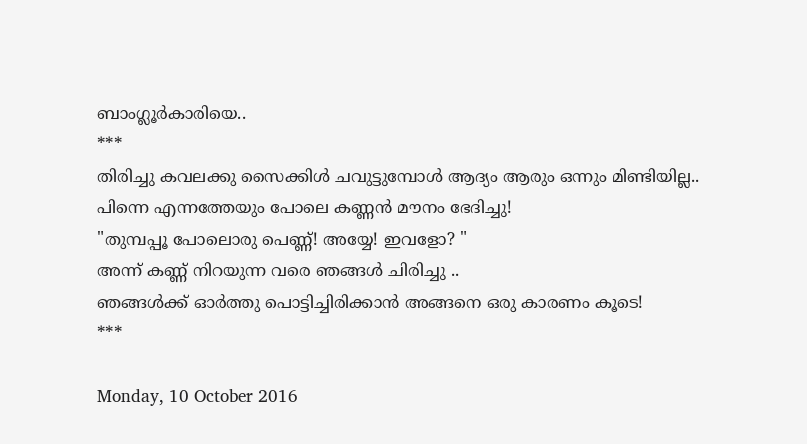ബാംഗ്ലൂർകാരിയെ..
***
തിരിച്ചു കവലക്കു സൈക്കിൾ ചവുട്ടുമ്പോൾ ആദ്യം ആരും ഒന്നും മിണ്ടിയില്ല..
പിന്നെ എന്നത്തേയും പോലെ കണ്ണൻ മൗനം ഭേദിച്ചു!
"തുമ്പപ്പൂ പോലൊരു പെണ്ണ്! അയ്യേ! ഇവളോ? "
അന്ന് കണ്ണ് നിറയുന്ന വരെ ഞങ്ങൾ ചിരിച്ചു ..
ഞങ്ങൾക്ക് ഓർത്തു പൊട്ടിച്ചിരിക്കാൻ അങ്ങനെ ഒരു കാരണം കൂടെ!
***

Monday, 10 October 2016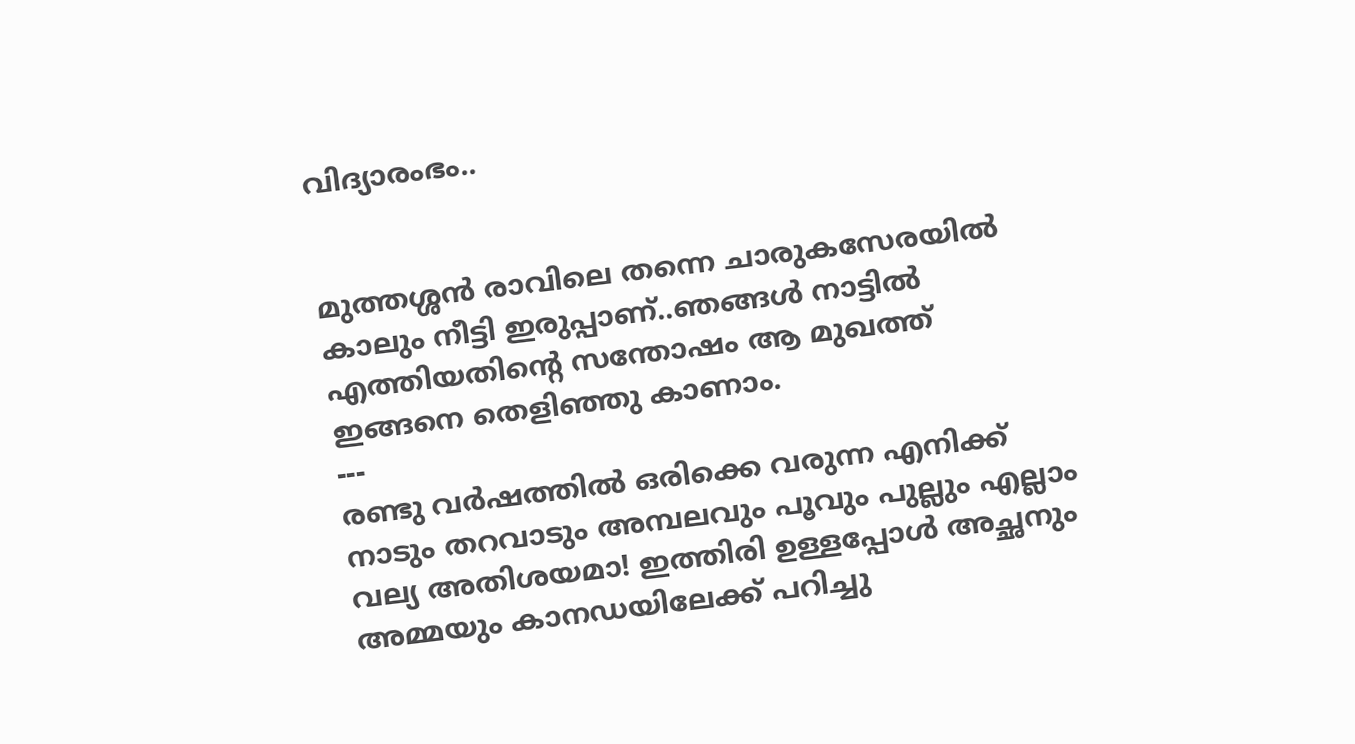വിദ്യാരംഭം..


മുത്തശ്ശൻ രാവിലെ തന്നെ ചാരുകസേരയിൽ കാലും നീട്ടി ഇരുപ്പാണ്..ഞങ്ങൾ നാട്ടിൽ എത്തിയതിന്റെ സന്തോഷം ആ മുഖത്ത് ഇങ്ങനെ തെളിഞ്ഞു കാണാം.
---
രണ്ടു വർഷത്തിൽ ഒരിക്കെ വരുന്ന എനിക്ക് നാടും തറവാടും അമ്പലവും പൂവും പുല്ലും എല്ലാം വല്യ അതിശയമാ! ഇത്തിരി ഉള്ളപ്പോൾ അച്ഛനും അമ്മയും കാനഡയിലേക്ക് പറിച്ചു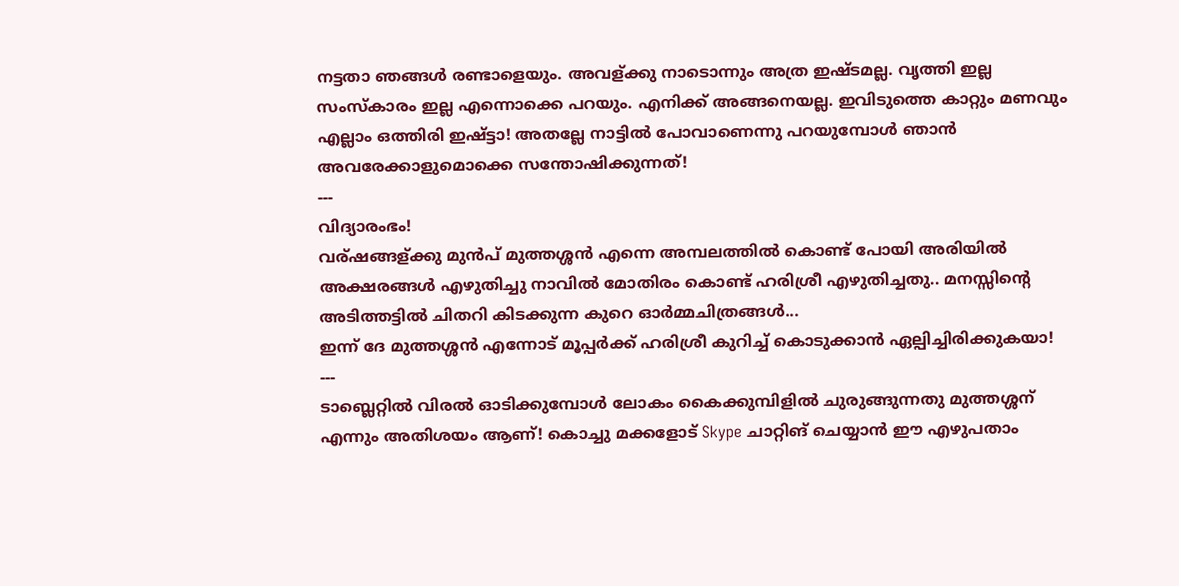നട്ടതാ ഞങ്ങൾ രണ്ടാളെയും. അവള്ക്കു നാടൊന്നും അത്ര ഇഷ്ടമല്ല. വൃത്തി ഇല്ല സംസ്കാരം ഇല്ല എന്നൊക്കെ പറയും. എനിക്ക് അങ്ങനെയല്ല. ഇവിടുത്തെ കാറ്റും മണവും എല്ലാം ഒത്തിരി ഇഷ്ട്ടാ! അതല്ലേ നാട്ടിൽ പോവാണെന്നു പറയുമ്പോൾ ഞാൻ അവരേക്കാളുമൊക്കെ സന്തോഷിക്കുന്നത്!
---
വിദ്യാരംഭം!
വര്ഷങ്ങള്ക്കു മുൻപ് മുത്തശ്ശൻ എന്നെ അമ്പലത്തിൽ കൊണ്ട് പോയി അരിയിൽ അക്ഷരങ്ങൾ എഴുതിച്ചു നാവിൽ മോതിരം കൊണ്ട് ഹരിശ്രീ എഴുതിച്ചതു.. മനസ്സിന്റെ അടിത്തട്ടിൽ ചിതറി കിടക്കുന്ന കുറെ ഓർമ്മചിത്രങ്ങൾ...
ഇന്ന് ദേ മുത്തശ്ശൻ എന്നോട് മൂപ്പർക്ക് ഹരിശ്രീ കുറിച്ച് കൊടുക്കാൻ ഏല്പിച്ചിരിക്കുകയാ!
---
ടാബ്ലെറ്റിൽ വിരൽ ഓടിക്കുമ്പോൾ ലോകം കൈക്കുമ്പിളിൽ ചുരുങ്ങുന്നതു മുത്തശ്ശന് എന്നും അതിശയം ആണ്! കൊച്ചു മക്കളോട് Skype ചാറ്റിങ് ചെയ്യാൻ ഈ എഴുപതാം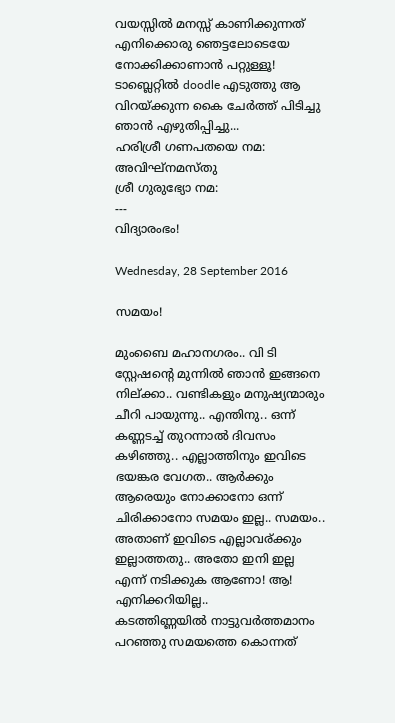വയസ്സിൽ മനസ്സ് കാണിക്കുന്നത് എനിക്കൊരു ഞെട്ടലോടെയേ നോക്കിക്കാണാൻ പറ്റുള്ളൂ!
ടാബ്ലെറ്റിൽ doodle എടുത്തു ആ വിറയ്ക്കുന്ന കൈ ചേർത്ത് പിടിച്ചു ഞാൻ എഴുതിപ്പിച്ചു...
ഹരിശ്രീ ഗണപതയെ നമ:
അവിഘ്നമസ്തു
ശ്രീ ഗുരുഭ്യോ നമ:
---
വിദ്യാരംഭം!

Wednesday, 28 September 2016

സമയം!

മുംബൈ മഹാനഗരം.. വി ടി സ്റ്റേഷന്റെ മുന്നിൽ ഞാൻ ഇങ്ങനെ നില്ക്കാ.. വണ്ടികളും മനുഷ്യന്മാരും ചീറി പായുന്നു.. എന്തിനു.. ഒന്ന് കണ്ണടച്ച് തുറന്നാൽ ദിവസം കഴിഞ്ഞു.. എല്ലാത്തിനും ഇവിടെ ഭയങ്കര വേഗത.. ആർക്കും ആരെയും നോക്കാനോ ഒന്ന് ചിരിക്കാനോ സമയം ഇല്ല.. സമയം.. അതാണ് ഇവിടെ എല്ലാവര്ക്കും ഇല്ലാത്തതു.. അതോ ഇനി ഇല്ല എന്ന് നടിക്കുക ആണോ! ആ! എനിക്കറിയില്ല..
കടത്തിണ്ണയിൽ നാട്ടുവർത്തമാനം പറഞ്ഞു സമയത്തെ കൊന്നത്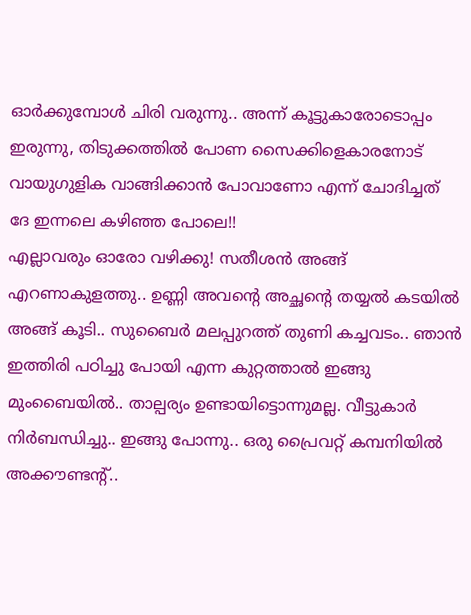ഓർക്കുമ്പോൾ ചിരി വരുന്നു.. അന്ന് കൂട്ടുകാരോടൊപ്പം ഇരുന്നു, തിടുക്കത്തിൽ പോണ സൈക്കിളെകാരനോട് വായുഗുളിക വാങ്ങിക്കാൻ പോവാണോ എന്ന് ചോദിച്ചത് ദേ ഇന്നലെ കഴിഞ്ഞ പോലെ!!
എല്ലാവരും ഓരോ വഴിക്കു! സതീശൻ അങ്ങ് എറണാകുളത്തു.. ഉണ്ണി അവന്റെ അച്ഛന്റെ തയ്യൽ കടയിൽ അങ്ങ് കൂടി.. സുബൈർ മലപ്പുറത്ത് തുണി കച്ചവടം.. ഞാൻ ഇത്തിരി പഠിച്ചു പോയി എന്ന കുറ്റത്താൽ ഇങ്ങു മുംബൈയിൽ.. താല്പര്യം ഉണ്ടായിട്ടൊന്നുമല്ല. വീട്ടുകാർ നിർബന്ധിച്ചു.. ഇങ്ങു പോന്നു.. ഒരു പ്രൈവറ്റ് കമ്പനിയിൽ അക്കൗണ്ടന്റ്..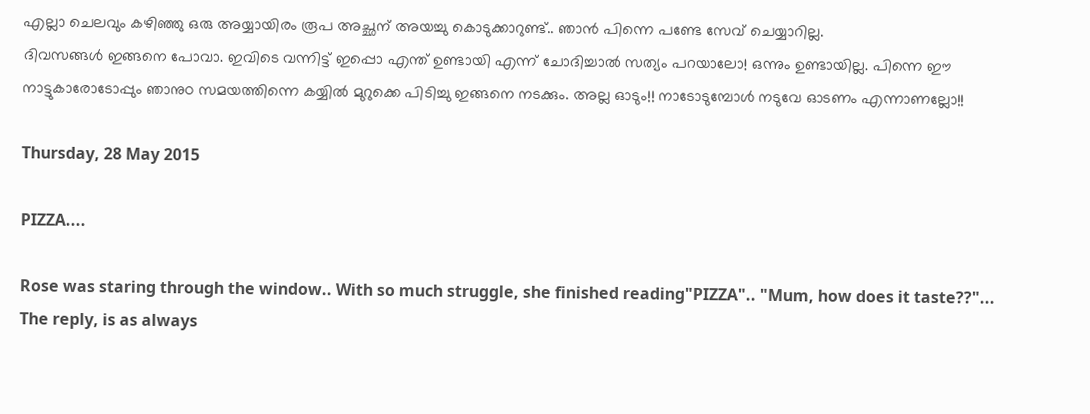എല്ലാ ചെലവും കഴിഞ്ഞു ഒരു അയ്യായിരം രൂപ അച്ഛന് അയച്ചു കൊടുക്കാറുണ്ട്.. ഞാൻ പിന്നെ പണ്ടേ സേവ് ചെയ്യാറില്ല.
ദിവസങ്ങൾ ഇങ്ങനെ പോവാ. ഇവിടെ വന്നിട്ട് ഇപ്പൊ എന്ത് ഉണ്ടായി എന്ന് ചോദിച്ചാൽ സത്യം പറയാലോ! ഒന്നും ഉണ്ടായില്ല. പിന്നെ ഈ നാട്ടുകാരോടോപ്പും ഞാനുo സമയത്തിന്നെ കയ്യിൽ മുറുക്കെ പിടിച്ചു ഇങ്ങനെ നടക്കും. അല്ല ഓടും!! നാടോടുമ്പോൾ നടുവേ ഓടണം എന്നാണല്ലോ!!

Thursday, 28 May 2015

PIZZA....

Rose was staring through the window.. With so much struggle, she finished reading"PIZZA".. "Mum, how does it taste??"... The reply, is as always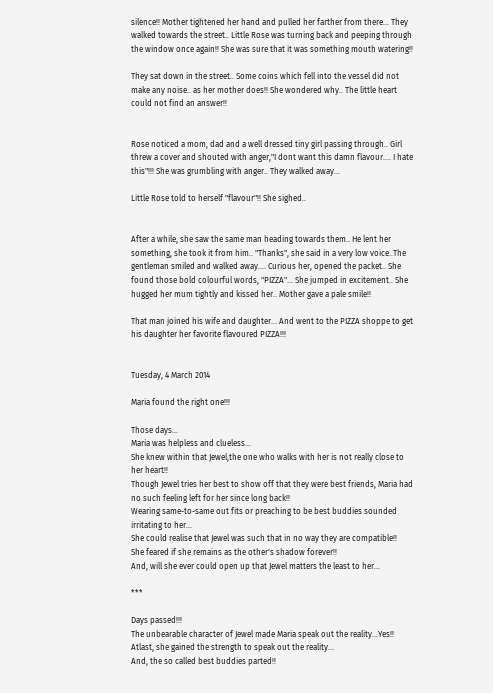silence!! Mother tightened her hand and pulled her farther from there... They walked towards the street.. Little Rose was turning back and peeping through the window once again!! She was sure that it was something mouth watering!!

They sat down in the street.. Some coins which fell into the vessel did not make any noise.. as her mother does!! She wondered why.. The little heart could not find an answer!!


Rose noticed a mom, dad and a well dressed tiny girl passing through.. Girl threw a cover and shouted with anger,"I dont want this damn flavour.... I hate this"!!! She was grumbling with anger.. They walked away...

Little Rose told to herself "flavour"!! She sighed..


After a while, she saw the same man heading towards them.. He lent her something, she took it from him.. "Thanks", she said in a very low voice..The gentleman smiled and walked away.... Curious her, opened the packet.. She found those bold colourful words, "PIZZA"... She jumped in excitement.. She hugged her mum tightly and kissed her.. Mother gave a pale smile!!

That man joined his wife and daughter... And went to the PIZZA shoppe to get his daughter her favorite flavoured PIZZA!!!


Tuesday, 4 March 2014

Maria found the right one!!!

Those days...
Maria was helpless and clueless...
She knew within that Jewel,the one who walks with her is not really close to her heart!!
Though Jewel tries her best to show off that they were best friends, Maria had no such feeling left for her since long back!!
Wearing same-to-same out fits or preaching to be best buddies sounded irritating to her...
She could realise that Jewel was such that in no way they are compatible!!
She feared if she remains as the other's shadow forever!!
And, will she ever could open up that Jewel matters the least to her...

***

Days passed!!!
The unbearable character of Jewel made Maria speak out the reality...Yes!! Atlast, she gained the strength to speak out the reality...
And, the so called best buddies parted!!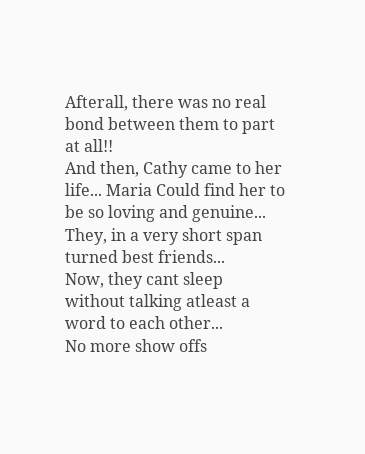Afterall, there was no real bond between them to part at all!!
And then, Cathy came to her life... Maria Could find her to be so loving and genuine...
They, in a very short span turned best friends...
Now, they cant sleep without talking atleast a word to each other...                                         No more show offs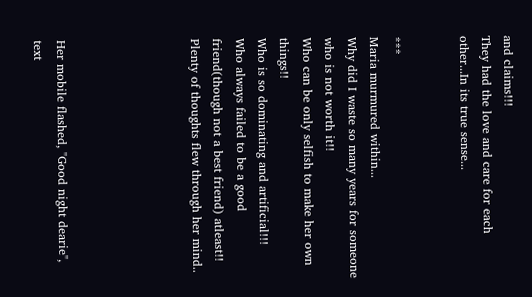and claims!!!
They had the love and care for each other...In its true sense...


***
Maria murmured within...
Why did I waste so many years for someone who is not worth it!!
Who can be only selfish to make her own things!!
Who is so dominating and artificial!!!
Who always failed to be a good friend(though not a best friend) atleast!!
Plenty of thoughts flew through her mind..





Her mobile flashed, "Good night dearie", text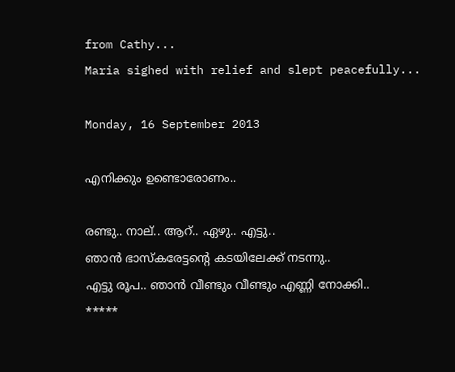from Cathy...
Maria sighed with relief and slept peacefully...

Monday, 16 September 2013

എനിക്കും ഉണ്ടൊരോണം..

രണ്ടു.. നാല്.. ആറ്.. ഏഴു.. എട്ടു..
ഞാൻ ഭാസ്കരേട്ടന്റെ കടയിലേക്ക് നടന്നു..
എട്ടു രൂപ.. ഞാൻ വീണ്ടും വീണ്ടും എണ്ണി നോക്കി..
*****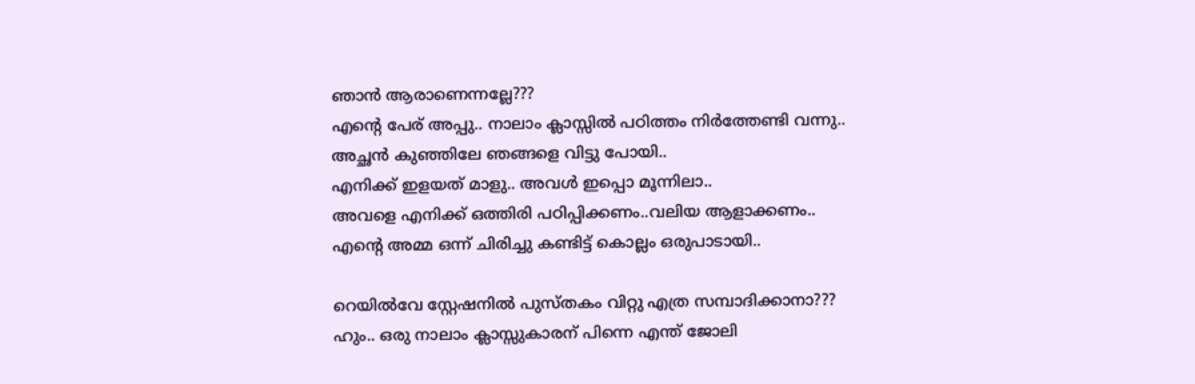ഞാൻ ആരാണെന്നല്ലേ???
എന്റെ പേര് അപ്പു.. നാലാം ക്ലാസ്സിൽ പഠിത്തം നിർത്തേണ്ടി വന്നു..
അച്ഛൻ കുഞ്ഞിലേ ഞങ്ങളെ വിട്ടു പോയി..
എനിക്ക് ഇളയത് മാളു.. അവൾ ഇപ്പൊ മൂന്നിലാ..
അവളെ എനിക്ക് ഒത്തിരി പഠിപ്പിക്കണം..വലിയ ആളാക്കണം..
എന്റെ അമ്മ ഒന്ന് ചിരിച്ചു കണ്ടിട്ട് കൊല്ലം ഒരുപാടായി..

റെയിൽവേ സ്റ്റേഷനിൽ പുസ്തകം വിറ്റു എത്ര സമ്പാദിക്കാനാ???
ഹും.. ഒരു നാലാം ക്ലാസ്സുകാരന് പിന്നെ എന്ത് ജോലി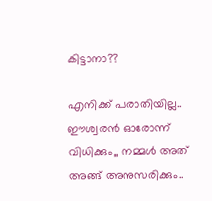കിട്ടാനാ??

എനിക്ക് പരാതിയില്ല.. ഈശ്വരൻ ഓരോന്ന് വിധിക്കും,, നമ്മൾ അത് അങ്ങ് അനുസരിക്കും..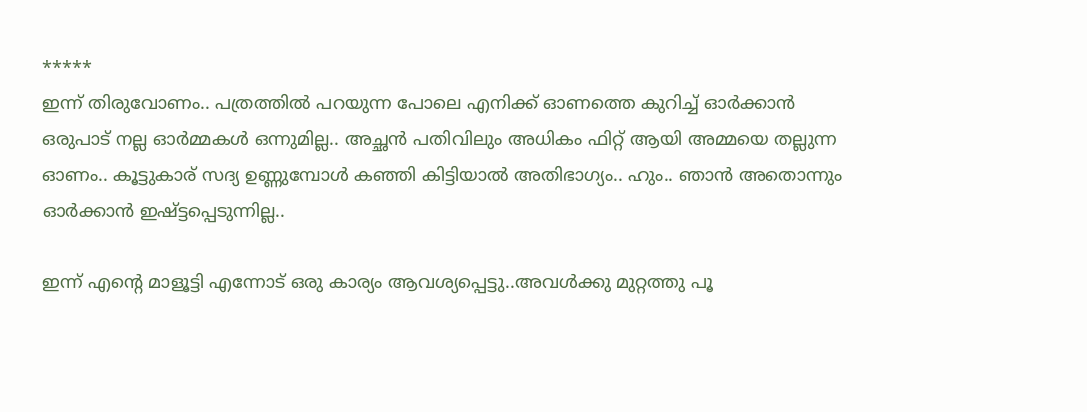*****
ഇന്ന് തിരുവോണം.. പത്രത്തിൽ പറയുന്ന പോലെ എനിക്ക് ഓണത്തെ കുറിച്ച് ഓർക്കാൻ ഒരുപാട് നല്ല ഓർമ്മകൾ ഒന്നുമില്ല.. അച്ഛൻ പതിവിലും അധികം ഫിറ്റ്‌ ആയി അമ്മയെ തല്ലുന്ന ഓണം.. കൂട്ടുകാര് സദ്യ ഉണ്ണുമ്പോൾ കഞ്ഞി കിട്ടിയാൽ അതിഭാഗ്യം.. ഹും.. ഞാൻ അതൊന്നും ഓർക്കാൻ ഇഷ്ട്ടപ്പെടുന്നില്ല..

ഇന്ന് എന്റെ മാളൂട്ടി എന്നോട് ഒരു കാര്യം ആവശ്യപ്പെട്ടു..അവൾക്കു മുറ്റത്തു പൂ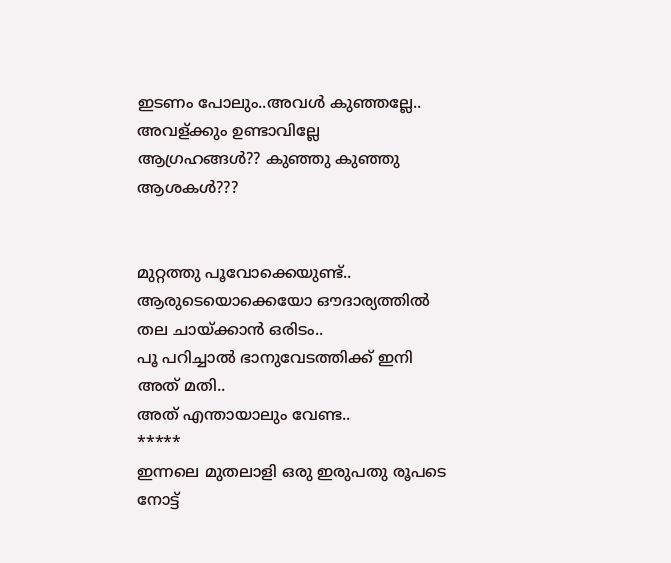ഇടണം പോലും..അവൾ കുഞ്ഞല്ലേ.. അവള്ക്കും ഉണ്ടാവില്ലേ ആഗ്രഹങ്ങൾ?? കുഞ്ഞു കുഞ്ഞു ആശകൾ???


മുറ്റത്തു പൂവോക്കെയുണ്ട്..
ആരുടെയൊക്കെയോ ഔദാര്യത്തിൽ തല ചായ്ക്കാൻ ഒരിടം..
പൂ പറിച്ചാൽ ഭാനുവേടത്തിക്ക് ഇനി അത് മതി..
അത് എന്തായാലും വേണ്ട..
*****
ഇന്നലെ മുതലാളി ഒരു ഇരുപതു രൂപടെ നോട്ട്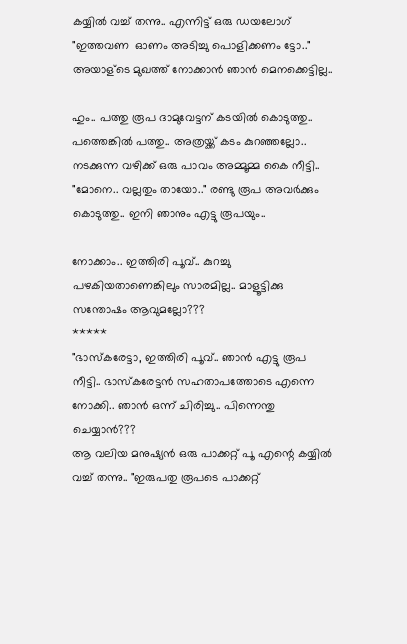കയ്യിൽ വച്ച് തന്നു.. എന്നിട്ട് ഒരു ഡയലോഗ് "ഇത്തവണ  ഓണം അടിച്ചു പൊളിക്കണം ട്ടോ.." അയാള്ടെ മുഖത്ത് നോക്കാൻ ഞാൻ മെനക്കെട്ടില്ല..

ഹും.. പത്തു രൂപ ദാമുവേട്ടന് കടയിൽ കൊടുത്തു.. പത്തെങ്കിൽ പത്തു.. അത്രയ്ക്ക് കടം കുറഞ്ഞല്ലോ..  നടക്കുന്ന വഴിക്ക് ഒരു പാവം അമ്മൂമ്മ കൈ നീട്ടി.. "മോനെ.. വല്ലതും തായോ.." രണ്ടു രൂപ അവർക്കും കൊടുത്തു.. ഇനി ഞാനും എട്ടു രൂപയും..

നോക്കാം.. ഇത്തിരി പൂവ്.. കുറച്ചു പഴകിയതാണെങ്കിലും സാരമില്ല.. മാളൂട്ടിക്കു സന്തോഷം ആവുമല്ലോ???
*****
"ഭാസ്കരേട്ടാ, ഇത്തിരി പൂവ്.. ഞാൻ എട്ടു രൂപ നീട്ടി.. ഭാസ്കരേട്ടൻ സഹതാപത്തോടെ എന്നെ നോക്കി.. ഞാൻ ഒന്ന് ചിരിച്ചു.. പിന്നെന്തു ചെയ്യാൻ???
ആ വലിയ മനുഷ്യൻ ഒരു പാക്കറ്റ് പൂ എന്റെ കയ്യിൽ വച്ച് തന്നു.. "ഇരുപതു രൂപടെ പാക്കറ്റ്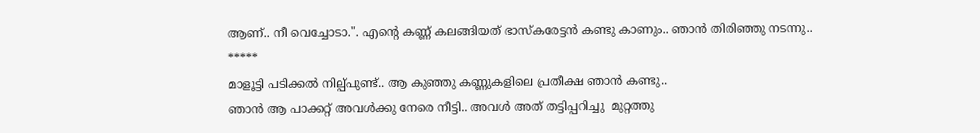ആണ്.. നീ വെച്ചോടാ.". എന്റെ കണ്ണ് കലങ്ങിയത് ഭാസ്കരേട്ടൻ കണ്ടു കാണും.. ഞാൻ തിരിഞ്ഞു നടന്നു..
*****
മാളൂട്ടി പടിക്കൽ നില്പ്പുണ്ട്.. ആ കുഞ്ഞു കണ്ണുകളിലെ പ്രതീക്ഷ ഞാൻ കണ്ടു..
ഞാൻ ആ പാക്കറ്റ് അവൾക്കു നേരെ നീട്ടി.. അവൾ അത് തട്ടിപ്പറിച്ചു  മുറ്റത്തു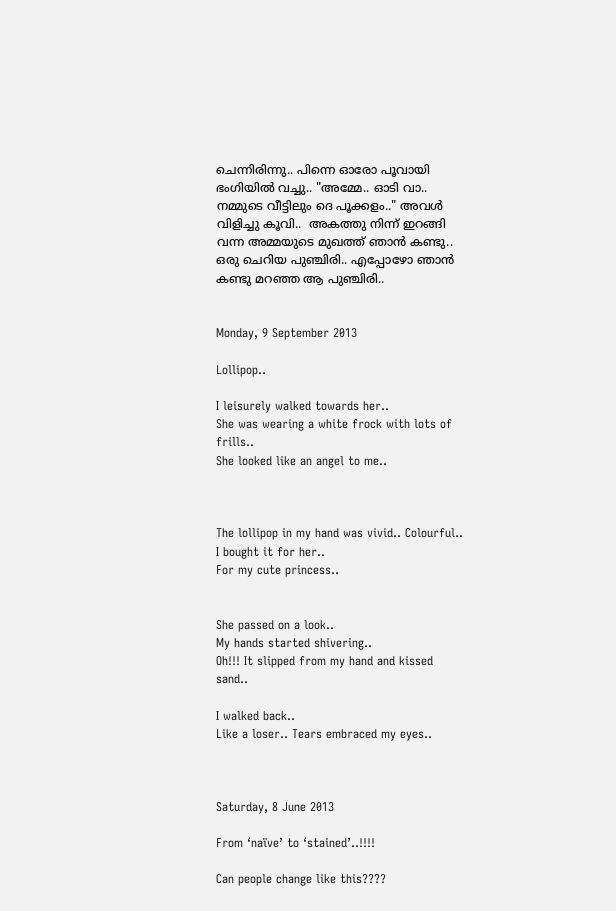ചെന്നിരിന്നു.. പിന്നെ ഓരോ പൂവായി ഭംഗിയിൽ വച്ചു.. "അമ്മേ.. ഓടി വാ.. നമ്മുടെ വീട്ടിലും ദെ പൂക്കളം.." അവൾ വിളിച്ചു കൂവി..  അകത്തു നിന്ന് ഇറങ്ങി വന്ന അമ്മയുടെ മുഖത്ത് ഞാൻ കണ്ടു.. ഒരു ചെറിയ പുഞ്ചിരി.. എപ്പോഴോ ഞാൻ കണ്ടു മറഞ്ഞ ആ പുഞ്ചിരി..


Monday, 9 September 2013

Lollipop..

I leisurely walked towards her..
She was wearing a white frock with lots of frills..
She looked like an angel to me..



The lollipop in my hand was vivid.. Colourful..
I bought it for her..
For my cute princess..


She passed on a look..
My hands started shivering..
Oh!!! It slipped from my hand and kissed sand..

I walked back..
Like a loser.. Tears embraced my eyes..



Saturday, 8 June 2013

From ‘naïve’ to ‘stained’..!!!!

Can people change like this????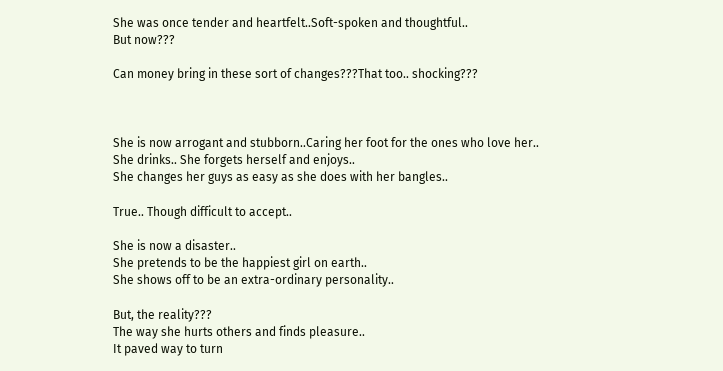She was once tender and heartfelt..Soft-spoken and thoughtful..
But now???

Can money bring in these sort of changes???That too.. shocking???



She is now arrogant and stubborn..Caring her foot for the ones who love her..
She drinks.. She forgets herself and enjoys..
She changes her guys as easy as she does with her bangles..

True.. Though difficult to accept..

She is now a disaster..
She pretends to be the happiest girl on earth..
She shows off to be an extra-ordinary personality..

But, the reality???
The way she hurts others and finds pleasure..
It paved way to turn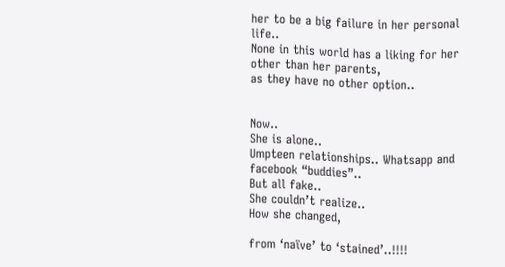her to be a big failure in her personal life..
None in this world has a liking for her other than her parents,
as they have no other option..


Now..
She is alone..
Umpteen relationships.. Whatsapp and facebook “buddies”..
But all fake..
She couldn’t realize..
How she changed,

from ‘naïve’ to ‘stained’..!!!!